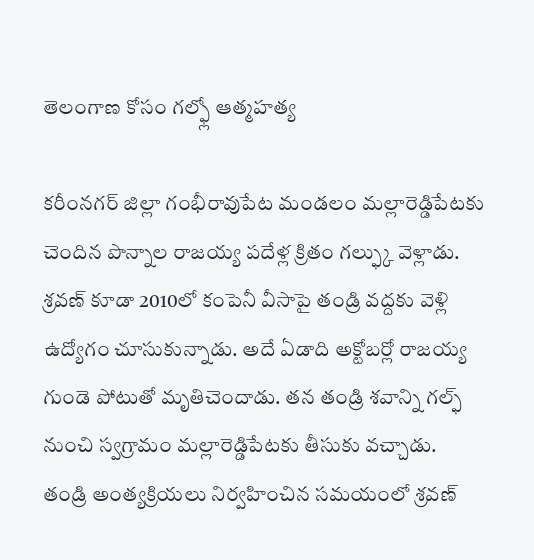తెలంగాణ కోసం గల్ఫ్లో ఆత్మహత్య

కరీంనగర్ జిల్లా గంభీరావుపేట మండలం మల్లారెడ్డిపేటకు చెందిన పొన్నాల రాజయ్య పదేళ్ల క్రితం గల్ఫ్కు వెళ్లాడు. శ్రవణ్ కూడా 2010లో కంపెనీ వీసాపై తండ్రి వద్దకు వెళ్లి ఉద్యోగం చూసుకున్నాడు. అదే ఏడాది అక్టోబర్లో రాజయ్య గుండె పోటుతో మృతిచెందాడు. తన తండ్రి శవాన్ని గల్ఫ్ నుంచి స్వగ్రామం మల్లారెడ్డిపేటకు తీసుకు వచ్చాడు.
తండ్రి అంత్యక్రియలు నిర్వహించిన సమయంలో శ్రవణ్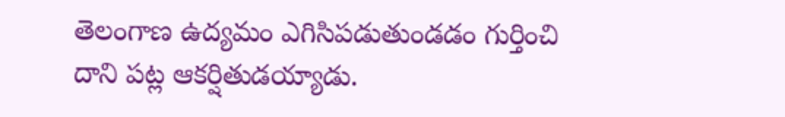తెలంగాణ ఉద్యమం ఎగిసిపడుతుండడం గుర్తించి దాని పట్ల ఆకర్షితుడయ్యాడు.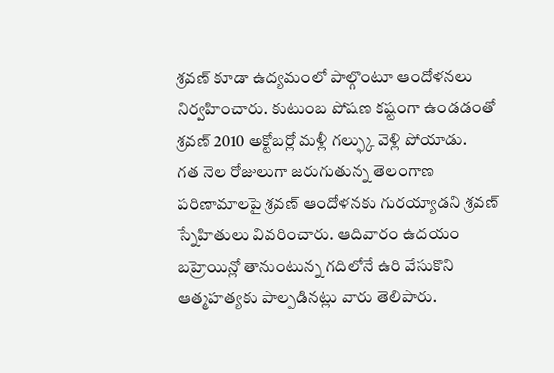శ్రవణ్ కూడా ఉద్యమంలో పాల్గొంటూ ఆందోళనలు నిర్వహించారు. కుటుంబ పోషణ కష్టంగా ఉండడంతో శ్రవణ్ 2010 అక్టోబర్లో మళ్లీ గల్ఫ్కు వెళ్లి పోయాడు.
గత నెల రోజులుగా జరుగుతున్న తెలంగాణ పరిణామాలపై శ్రవణ్ ఆందోళనకు గురయ్యాడని శ్రవణ్ స్నేహితులు వివరించారు. ఆదివారం ఉదయం బహ్రెయిన్లో తానుంటున్న గదిలోనే ఉరి వేసుకొని ఆత్మహత్యకు పాల్పడినట్లు వారు తెలిపారు.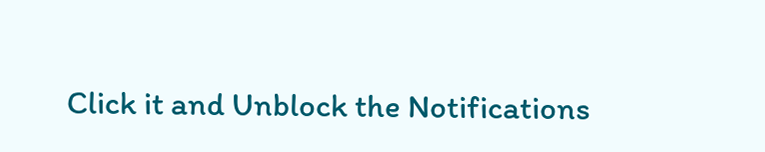Click it and Unblock the Notifications